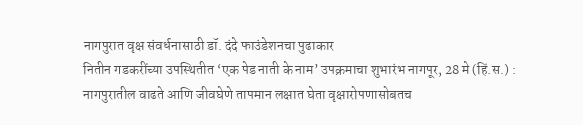नागपुरात वृक्ष संवर्धनासाठी डॉ. दंदे फाउंडेशनचा पुढाकार
नितीन गडकरींच्या उपस्थितीत ‘एक पेड नाती के नाम’ उपक्रमाचा शुभारंभ नागपूर, 28 मे (हिं.स.) : नागपुरातील वाढते आणि जीवघेणे तापमान लक्षात घेता वृक्षारोपणासोबतच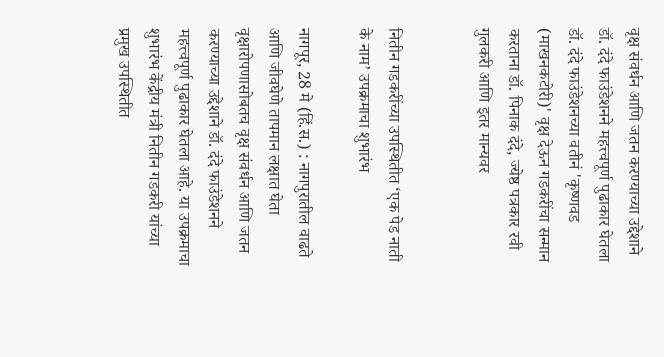वृक्ष संवर्धन आणि जतन करण्याच्या उद्देशाने डॉ. दंदे फाउंडेशनने महत्त्वपूर्ण पुढाकार घेतला
डॉ. दंदे फाउंडेशनच्या वतीनं 'कृष्णवड (माखनकटोरी)' वृक्ष देऊन गडकरींचा सन्मान करताना डॉ. पिनाक दंदे, ज्येष्ठ पत्रकार रवी गुलकरी आणि इतर मान्यवर


नितीन गडकरींच्या उपस्थितीत ‘एक पेड नाती के नाम’ उपक्रमाचा शुभारंभ

नागपूर, 28 मे (हिं.स.) : नागपुरातील वाढते आणि जीवघेणे तापमान लक्षात घेता वृक्षारोपणासोबतच वृक्ष संवर्धन आणि जतन करण्याच्या उद्देशाने डॉ. दंदे फाउंडेशनने महत्त्वपूर्ण पुढाकार घेतला आहे. या उपक्रमाचा शुभारंभ केंद्रीय मंत्री नितीन गडकरी यांच्या प्रमुख उपस्थितीत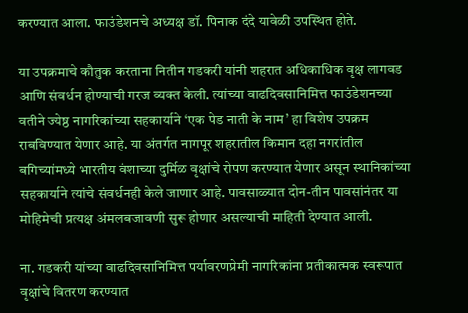करण्यात आला. फाउंडेशनचे अध्यक्ष डॉ. पिनाक दंदे यावेळी उपस्थित होते.

या उपक्रमाचे कौतुक करताना नितीन गडकरी यांनी शहरात अधिकाधिक वृक्ष लागवड आणि संवर्धन होण्याची गरज व्यक्त केली. त्यांच्या वाढदिवसानिमित्त फाउंडेशनच्या वतीने ज्येष्ठ नागरिकांच्या सहकार्याने ‘एक पेड नाती के नाम’ हा विशेष उपक्रम राबविण्यात येणार आहे. या अंतर्गत नागपूर शहरातील किमान दहा नगरांतील बगिच्यांमध्ये भारतीय वंशाच्या दुर्मिळ वृक्षांचे रोपण करण्यात येणार असून स्थानिकांच्या सहकार्याने त्यांचे संवर्धनही केले जाणार आहे. पावसाळ्यात दोन-तीन पावसांनंतर या मोहिमेची प्रत्यक्ष अंमलबजावणी सुरू होणार असल्याची माहिती देण्यात आली.

ना. गडकरी यांच्या वाढदिवसानिमित्त पर्यावरणप्रेमी नागरिकांना प्रतीकात्मक स्वरूपात वृक्षांचे वितरण करण्यात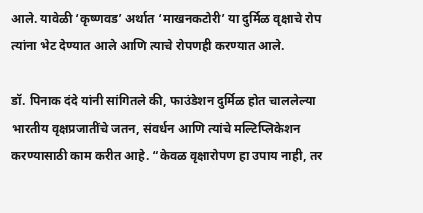आले. यावेळी ‘कृष्णवड’ अर्थात ‘माखनकटोरी’ या दुर्मिळ वृक्षाचे रोप त्यांना भेट देण्यात आले आणि त्याचे रोपणही करण्यात आले.

डॉ. पिनाक दंदे यांनी सांगितले की, फाउंडेशन दुर्मिळ होत चाललेल्या भारतीय वृक्षप्रजातींचे जतन, संवर्धन आणि त्यांचे मल्टिप्लिकेशन करण्यासाठी काम करीत आहे. “केवळ वृक्षारोपण हा उपाय नाही, तर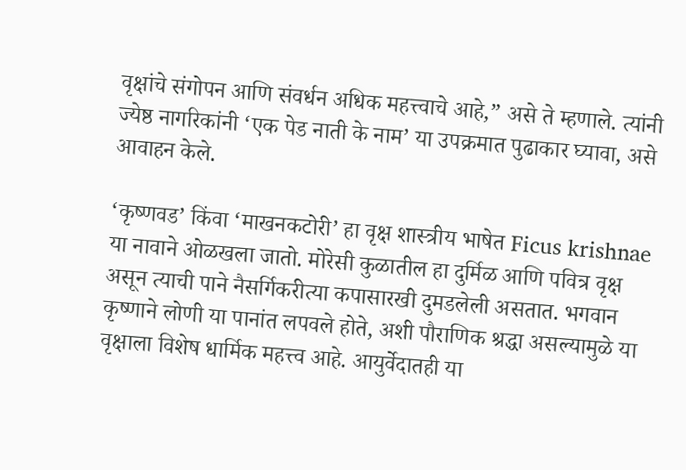वृक्षांचे संगोपन आणि संवर्धन अधिक महत्त्वाचे आहे,” असे ते म्हणाले. त्यांनी ज्येष्ठ नागरिकांनी ‘एक पेड नाती के नाम’ या उपक्रमात पुढाकार घ्यावा, असे आवाहन केले.

‘कृष्णवड’ किंवा ‘माखनकटोरी’ हा वृक्ष शास्त्रीय भाषेत Ficus krishnae या नावाने ओळखला जातो. मोरेसी कुळातील हा दुर्मिळ आणि पवित्र वृक्ष असून त्याची पाने नैसर्गिकरीत्या कपासारखी दुमडलेली असतात. भगवान कृष्णाने लोणी या पानांत लपवले होते, अशी पौराणिक श्रद्धा असल्यामुळे या वृक्षाला विशेष धार्मिक महत्त्व आहे. आयुर्वेदातही या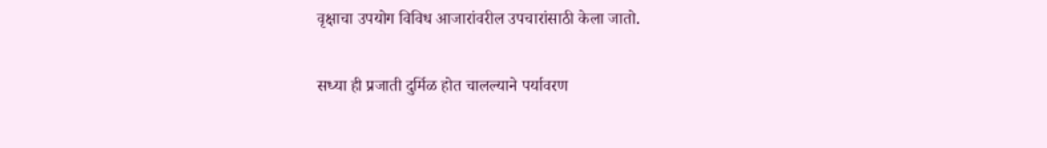वृक्षाचा उपयोग विविध आजारांवरील उपचारांसाठी केला जातो.

सध्या ही प्रजाती दुर्मिळ होत चालल्याने पर्यावरण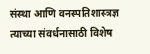संस्था आणि वनस्पतिशास्त्रज्ञ त्याच्या संवर्धनासाठी विशेष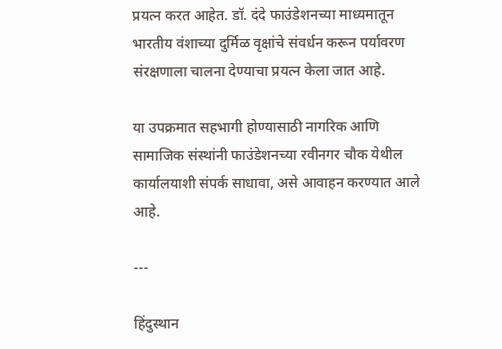प्रयत्न करत आहेत. डॉ. दंदे फाउंडेशनच्या माध्यमातून भारतीय वंशाच्या दुर्मिळ वृक्षांचे संवर्धन करून पर्यावरण संरक्षणाला चालना देण्याचा प्रयत्न केला जात आहे.

या उपक्रमात सहभागी होण्यासाठी नागरिक आणि सामाजिक संस्थांनी फाउंडेशनच्या रवीनगर चौक येथील कार्यालयाशी संपर्क साधावा, असे आवाहन करण्यात आले आहे.

---

हिंदुस्थान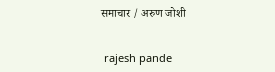समाचार / अरुण जोशी


 rajesh pande